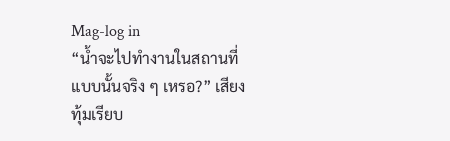Mag-log in
“น้ำจะไปทำงานในสถานที่แบบนั้นจริง ๆ เหรอ?” เสียงทุ้มเรียบ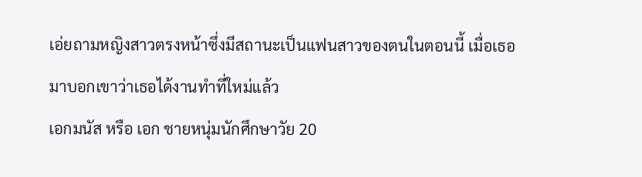เอ่ยถามหญิงสาวตรงหน้าซึ่งมีสถานะเป็นแฟนสาวของตนในตอนนี้ เมื่อเธอมาบอกเขาว่าเธอได้งานทำที่ใหม่แล้ว
เอกมนัส หรือ เอก ชายหนุ่มนักศึกษาวัย 20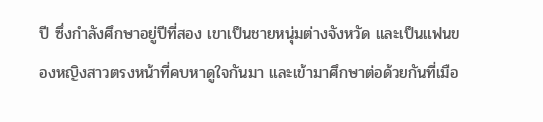ปี ซึ่งกำลังศึกษาอยู่ปีที่สอง เขาเป็นชายหนุ่มต่างจังหวัด และเป็นแฟนของหญิงสาวตรงหน้าที่คบหาดูใจกันมา และเข้ามาศึกษาต่อด้วยกันที่เมือ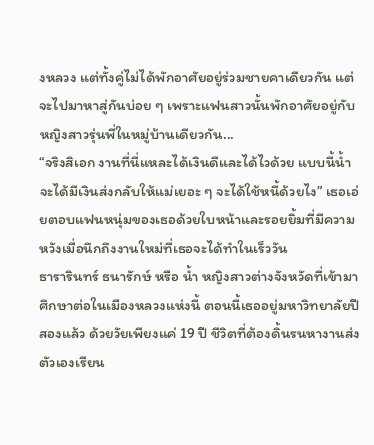งหลวง แต่ทั้งคู่ไม่ได้พักอาศัยอยู่ร่วมชายคาเดียวกัน แต่จะไปมาหาสู่กันบ่อย ๆ เพราะแฟนสาวนั้นพักอาศัยอยู่กับหญิงสาวรุ่นพี่ในหมู่บ้านเดียวกัน...
“จริงสิเอก งานที่นี่แหละได้เงินดีและได้ไวด้วย แบบนี้น้ำจะได้มีเงินส่งกลับให้แม่เยอะ ๆ จะได้ใช้หนี้ด้วยไง” เธอเอ่ยตอบแฟนหนุ่มของเธอด้วยใบหน้าและรอยยิ้มที่มีความหวังเมื่อนึกถึงงานใหม่ที่เธอจะได้ทำในเร็ววัน
ธารารินทร์ ธนารักษ์ หรือ น้ำ หญิงสาวต่างจังหวัดที่เข้ามาศึกษาต่อในเมืองหลวงแห่งนี้ ตอนนี้เธออยู่มหาวิทยาลัยปีสองแล้ว ด้วยวัยเพียงแค่ 19 ปี ชีวิตที่ต้องดิ้นรนหางานส่งตัวเองเรียน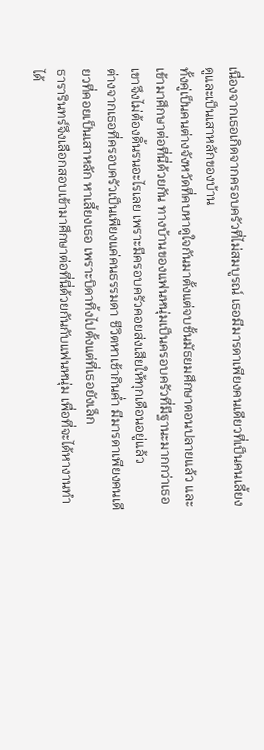เนื่องจากเธอเกิดจากครอบครัวที่ไม่สมบูรณ์ เธอมีมารดาเพียงคนเดียวที่เป็นคนเลี้ยงดูและเป็นเสาหลักของบ้าน
ทั้งคู่เป็นคนต่างจังหวัดที่คบหาดูใจกันมาตั้งแต่จบชั้นมัธยมศึกษาตอนปลายแล้ว และเข้ามาศึกษาต่อที่นี่ด้วยกัน ทางบ้านของแฟนหนุ่มเป็นครอบครัวที่มีฐานะมากกว่าเธอ เขาจึงไม่ต้องดิ้นรนอะไรเลย เพราะมีครอบครัวคอยส่งเสียให้ทุกเดือนอยู่แล้ว
ต่างจากเธอที่ครอบครัวเป็นเพียงแค่คนธรรมดา ชีวิตหาเช้ากินค่ำ มีมารดาเพียงคนเดียวที่คอยเป็นเสาหลัก หาเลี้ยงเธอ เพราะบิดาทิ้งไปตั้งแต่ที่เธอยังเล็ก
ธารารินทร์จึงเลือกสอบเข้ามาศึกษาต่อที่นี่ด้วยกันกับแฟนหนุ่ม เพื่อที่จะได้หางานทำได้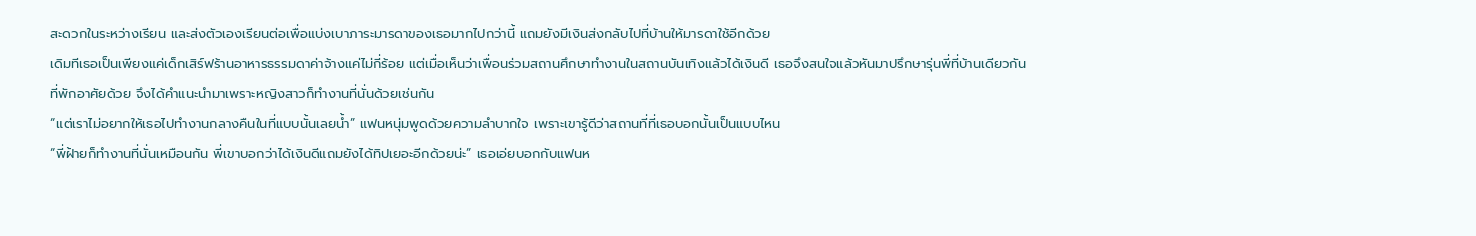สะดวกในระหว่างเรียน และส่งตัวเองเรียนต่อเพื่อแบ่งเบาภาระมารดาของเธอมากไปกว่านี้ แถมยังมีเงินส่งกลับไปที่บ้านให้มารดาใช้อีกด้วย
เดิมทีเธอเป็นเพียงแค่เด็กเสิร์ฟร้านอาหารธรรมดาค่าจ้างแค่ไม่กี่ร้อย แต่เมื่อเห็นว่าเพื่อนร่วมสถานศึกษาทำงานในสถานบันเทิงแล้วได้เงินดี เธอจึงสนใจแล้วหันมาปรึกษารุ่นพี่ที่บ้านเดียวกันที่พักอาศัยด้วย จึงได้คำแนะนำมาเพราะหญิงสาวก็ทำงานที่นั่นด้วยเช่นกัน
“แต่เราไม่อยากให้เธอไปทำงานกลางคืนในที่แบบนั้นเลยน้ำ” แฟนหนุ่มพูดด้วยความลำบากใจ เพราะเขารู้ดีว่าสถานที่ที่เธอบอกนั้นเป็นแบบไหน
“พี่ฝ้ายก็ทำงานที่นั่นเหมือนกัน พี่เขาบอกว่าได้เงินดีแถมยังได้ทิปเยอะอีกด้วยน่ะ” เธอเอ่ยบอกกับแฟนห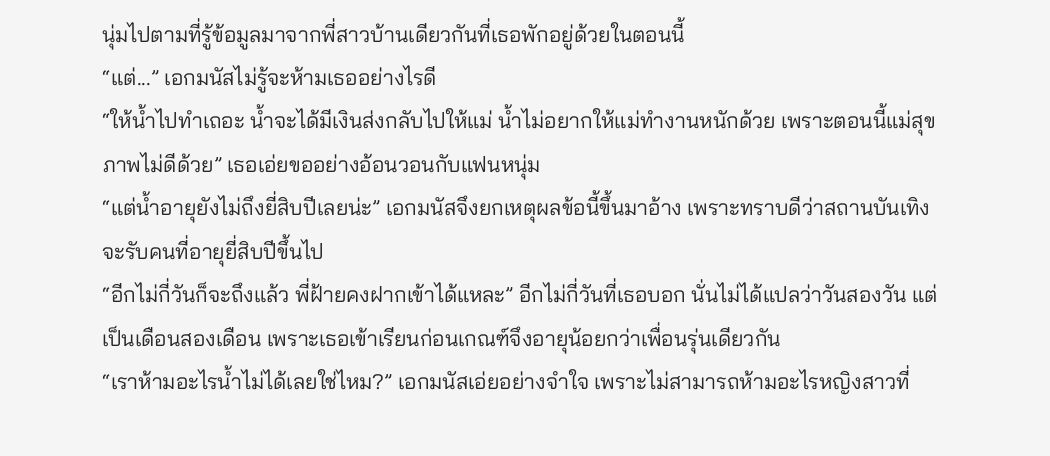นุ่มไปตามที่รู้ข้อมูลมาจากพี่สาวบ้านเดียวกันที่เธอพักอยู่ด้วยในตอนนี้
“แต่...” เอกมนัสไม่รู้จะห้ามเธออย่างไรดี
“ให้น้ำไปทำเถอะ น้ำจะได้มีเงินส่งกลับไปให้แม่ น้ำไม่อยากให้แม่ทำงานหนักด้วย เพราะตอนนี้แม่สุขภาพไม่ดีด้วย” เธอเอ่ยขออย่างอ้อนวอนกับแฟนหนุ่ม
“แต่น้ำอายุยังไม่ถึงยี่สิบปีเลยน่ะ” เอกมนัสจึงยกเหตุผลข้อนี้ขึ้นมาอ้าง เพราะทราบดีว่าสถานบันเทิงจะรับคนที่อายุยี่สิบปีขึ้นไป
“อีกไม่กี่วันก็จะถึงแล้ว พี่ฝ้ายคงฝากเข้าได้แหละ” อีกไม่กี่วันที่เธอบอก นั่นไม่ได้แปลว่าวันสองวัน แต่เป็นเดือนสองเดือน เพราะเธอเข้าเรียนก่อนเกณฑ์จึงอายุน้อยกว่าเพื่อนรุ่นเดียวกัน
“เราห้ามอะไรน้ำไม่ได้เลยใช่ไหม?” เอกมนัสเอ่ยอย่างจำใจ เพราะไม่สามารถห้ามอะไรหญิงสาวที่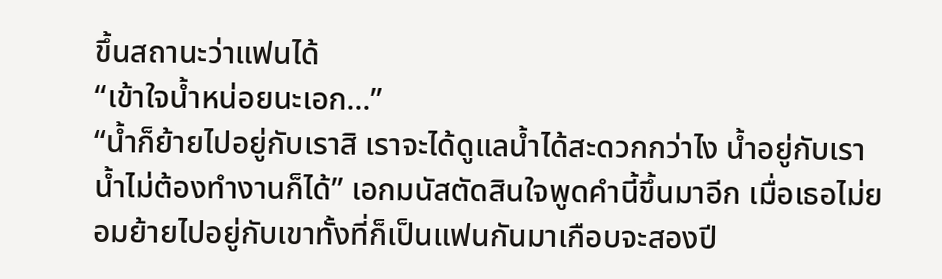ขึ้นสถานะว่าแฟนได้
“เข้าใจน้ำหน่อยนะเอก...”
“น้ำก็ย้ายไปอยู่กับเราสิ เราจะได้ดูแลน้ำได้สะดวกกว่าไง น้ำอยู่กับเราน้ำไม่ต้องทำงานก็ได้” เอกมนัสตัดสินใจพูดคำนี้ขึ้นมาอีก เมื่อเธอไม่ยอมย้ายไปอยู่กับเขาทั้งที่ก็เป็นแฟนกันมาเกือบจะสองปี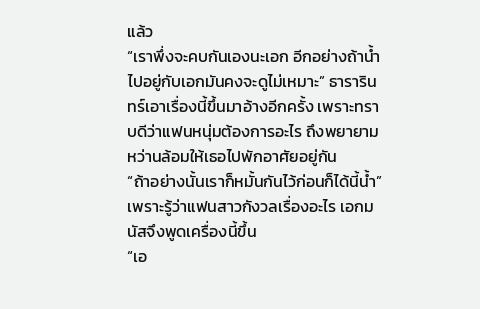แล้ว
“เราพึ่งจะคบกันเองนะเอก อีกอย่างถ้าน้ำไปอยู่กับเอกมันคงจะดูไม่เหมาะ” ธารารินทร์เอาเรื่องนี้ขึ้นมาอ้างอีกครั้ง เพราะทราบดีว่าแฟนหนุ่มต้องการอะไร ถึงพยายามหว่านล้อมให้เธอไปพักอาศัยอยู่กัน
“ถ้าอย่างนั้นเราก็หมั้นกันไว้ก่อนก็ได้นี้น้ำ” เพราะรู้ว่าแฟนสาวกังวลเรื่องอะไร เอกมนัสจึงพูดเครื่องนี้ขึ้น
“เอ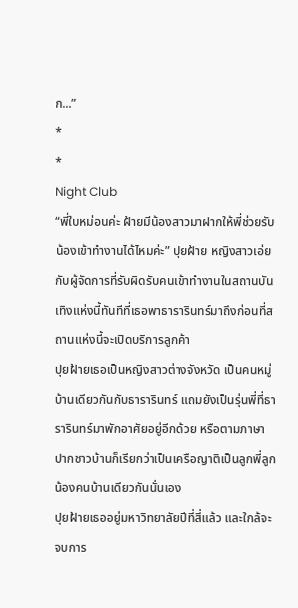ก...”
*
*
Night Club
“พี่ใบหม่อนค่ะ ฝ้ายมีน้องสาวมาฝากให้พี่ช่วยรับน้องเข้าทำงานได้ไหมค่ะ” ปุยฝ้าย หญิงสาวเอ่ยกับผู้จัดการที่รับผิดรับคนเข้าทำงานในสถานบันเทิงแห่งนี้ทันทีที่เธอพาธารารินทร์มาถึงก่อนที่สถานแห่งนี้จะเปิดบริการลูกค้า
ปุยฝ้ายเธอเป็นหญิงสาวต่างจังหวัด เป็นคนหมู่บ้านเดียวกันกับธารารินทร์ แถมยังเป็นรุ่นพี่ที่ธารารินทร์มาพักอาศัยอยู่อีกด้วย หรือตามภาษาปากชาวบ้านก็เรียกว่าเป็นเครือญาติเป็นลูกพี่ลูกน้องคนบ้านเดียวกันนั่นเอง
ปุยฝ้ายเธออยู่มหาวิทยาลัยปีที่สี่แล้ว และใกล้จะจบการ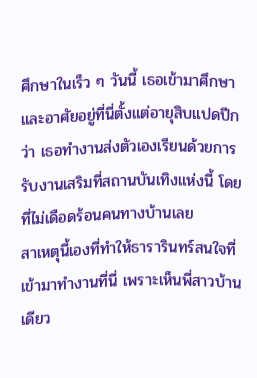ศึกษาในเร็ว ๆ วันนี้ เธอเข้ามาศึกษาและอาศัยอยู่ที่นี่ตั้งแต่อายุสิบแปดปีกว่า เธอทำงานส่งตัวเองเรียนด้วยการรับงานเสริมที่สถานบันเทิงแห่งนี้ โดยที่ไม่เดือดร้อนคนทางบ้านเลย
สาเหตุนี้เองที่ทำให้ธารารินทร์สนใจที่เข้ามาทำงานที่นี่ เพราะเห็นพี่สาวบ้านเดียว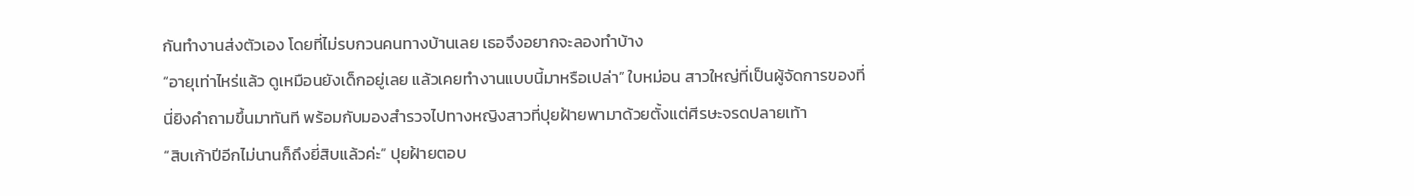กันทำงานส่งตัวเอง โดยที่ไม่รบกวนคนทางบ้านเลย เธอจึงอยากจะลองทำบ้าง
“อายุเท่าไหร่แล้ว ดูเหมือนยังเด็กอยู่เลย แล้วเคยทำงานแบบนี้มาหรือเปล่า” ใบหม่อน สาวใหญ่ที่เป็นผู้จัดการของที่นี่ยิงคำถามขึ้นมาทันที พร้อมกับมองสำรวจไปทางหญิงสาวที่ปุยฝ้ายพามาด้วยตั้งแต่ศีรษะจรดปลายเท้า
“สิบเก้าปีอีกไม่นานก็ถึงยี่สิบแล้วค่ะ” ปุยฝ้ายตอบ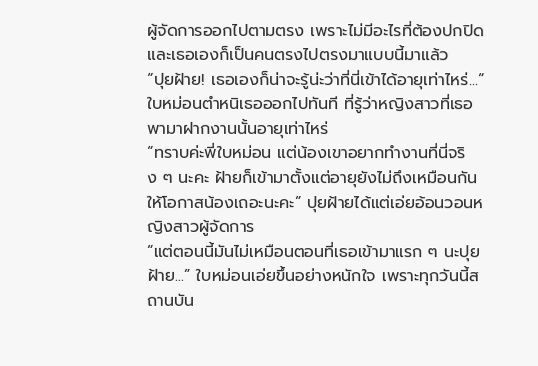ผู้จัดการออกไปตามตรง เพราะไม่มีอะไรที่ต้องปกปิด และเธอเองก็เป็นคนตรงไปตรงมาแบบนี้มาแล้ว
“ปุยฝ้าย! เธอเองก็น่าจะรู้น่ะว่าที่นี่เข้าได้อายุเท่าไหร่...” ใบหม่อนตำหนิเธอออกไปทันที ที่รู้ว่าหญิงสาวที่เธอพามาฝากงานนั้นอายุเท่าไหร่
“ทราบค่ะพี่ใบหม่อน แต่น้องเขาอยากทำงานที่นี่จริง ๆ นะคะ ฝ้ายก็เข้ามาตั้งแต่อายุยังไม่ถึงเหมือนกัน ให้โอกาสน้องเถอะนะคะ” ปุยฝ้ายได้แต่เอ่ยอ้อนวอนหญิงสาวผู้จัดการ
“แต่ตอนนี้มันไม่เหมือนตอนที่เธอเข้ามาแรก ๆ นะปุยฝ้าย...” ใบหม่อนเอ่ยขึ้นอย่างหนักใจ เพราะทุกวันนี้สถานบัน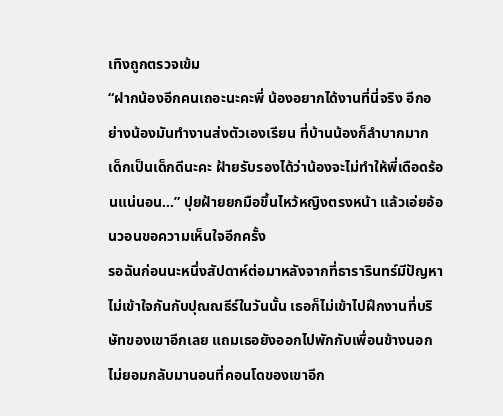เทิงถูกตรวจเข้ม
“ฝากน้องอีกคนเถอะนะคะพี่ น้องอยากได้งานที่นี่จริง อีกอย่างน้องมันทำงานส่งตัวเองเรียน ที่บ้านน้องก็ลำบากมาก เด็กเป็นเด็กดีนะคะ ฝ้ายรับรองได้ว่าน้องจะไม่ทำให้พี่เดือดร้อนแน่นอน...” ปุยฝ้ายยกมือขึ้นไหว้หญิงตรงหน้า แล้วเอ่ยอ้อนวอนขอความเห็นใจอีกครั้ง
รอฉันก่อนนะหนึ่งสัปดาห์ต่อมาหลังจากที่ธารารินทร์มีปัญหาไม่เข้าใจกันกับปุณณธีร์ในวันนั้น เธอก็ไม่เข้าไปฝึกงานที่บริษัทของเขาอีกเลย แถมเธอยังออกไปพักกับเพื่อนข้างนอก ไม่ยอมกลับมานอนที่คอนโดของเขาอีก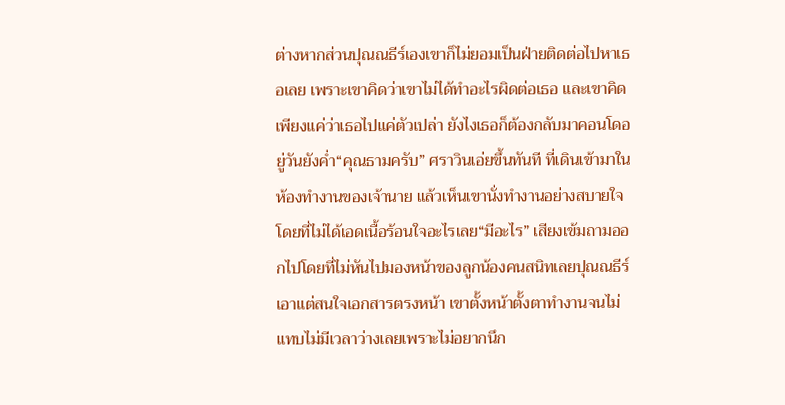ต่างหากส่วนปุณณธีร์เองเขาก็ไม่ยอมเป็นฝ่ายติดต่อไปหาเธอเลย เพราะเขาคิดว่าเขาไม่ได้ทำอะไรผิดต่อเธอ และเขาคิดเพียงแค่ว่าเธอไปแค่ตัวเปล่า ยังไงเธอก็ต้องกลับมาคอนโดอยู่วันยังค่ำ“คุณธามครับ” ศราวินเอ่ยขึ้นทันที ที่เดินเข้ามาในห้องทำงานของเจ้านาย แล้วเห็นเขานั่งทำงานอย่างสบายใจโดยที่ไม่ได้เอดเนื้อร้อนใจอะไรเลย“มีอะไร” เสียงเข้มถามออกไปโดยที่ไม่หันไปมองหน้าของลูกน้องคนสนิทเลยปุณณธีร์เอาแต่สนใจเอกสารตรงหน้า เขาตั้งหน้าตั้งตาทำงานจนไม่แทบไม่มีเวลาว่างเลยเพราะไม่อยากนึก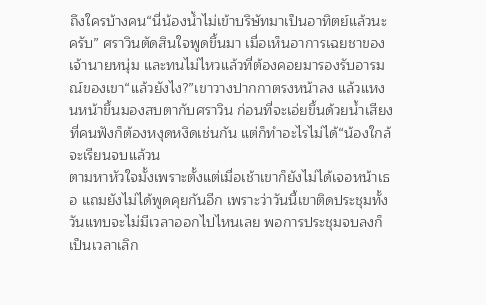ถึงใครบ้างคน“นี่น้องน้ำไม่เข้าบริษัทมาเป็นอาทิตย์แล้วนะครับ” ศราวินตัดสินใจพูดขึ้นมา เมื่อเห็นอาการเฉยชาของเจ้านายหนุ่ม และทนไม่ไหวแล้วที่ต้องคอยมารองรับอารมณ์ของเขา“แล้วยังไง?”เขาวางปากกาตรงหน้าลง แล้วแหงนหน้าขึ้นมองสบตากับศราวิน ก่อนที่จะเอ่ยขึ้นด้วยน้ำเสียงที่คนฟังก็ต้องหงุดหงิดเช่นกัน แต่ก็ทำอะไรไม่ได้“น้องใกล้จะเรียนจบแล้วน
ตามหาหัวใจมั้งเพราะตั้งแต่เมื่อเช้าเขาก็ยังไม่ได้เจอหน้าเธอ แถมยังไม่ได้พูดคุยกันอีก เพราะว่าวันนี้เขาติดประชุมทั้งวันแทบจะไม่มีเวลาออกไปไหนเลย พอการประชุมจบลงก็เป็นเวลาเลิก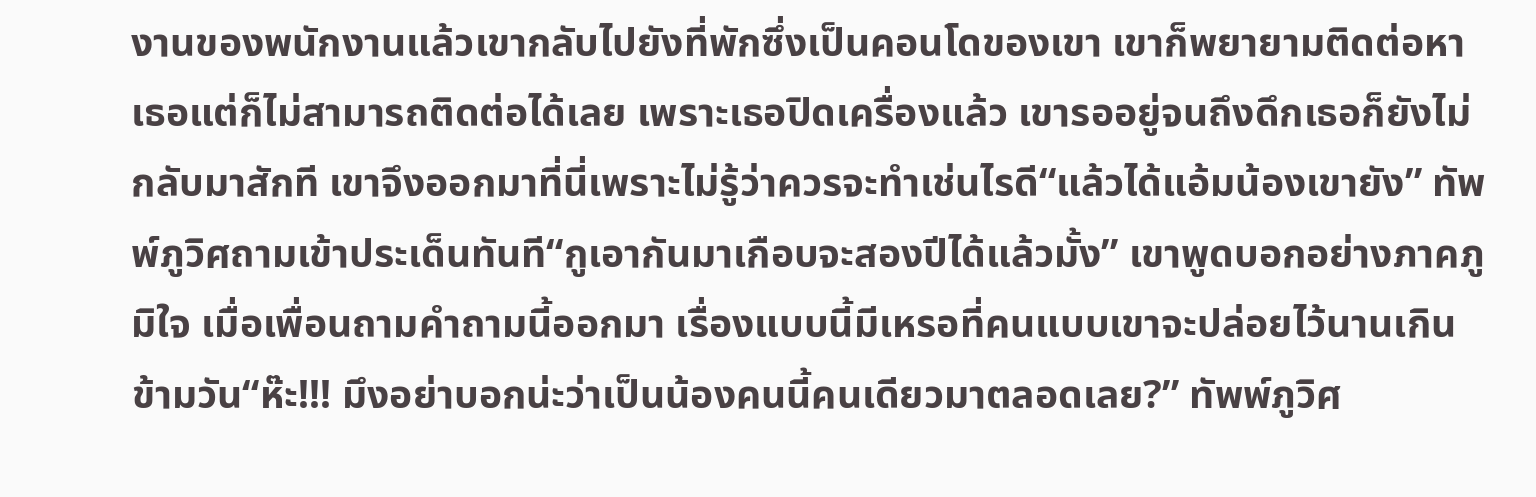งานของพนักงานแล้วเขากลับไปยังที่พักซึ่งเป็นคอนโดของเขา เขาก็พยายามติดต่อหาเธอแต่ก็ไม่สามารถติดต่อได้เลย เพราะเธอปิดเครื่องแล้ว เขารออยู่จนถึงดึกเธอก็ยังไม่กลับมาสักที เขาจึงออกมาที่นี่เพราะไม่รู้ว่าควรจะทำเช่นไรดี“แล้วได้แอ้มน้องเขายัง” ทัพพ์ภูวิศถามเข้าประเด็นทันที“กูเอากันมาเกือบจะสองปีได้แล้วมั้ง” เขาพูดบอกอย่างภาคภูมิใจ เมื่อเพื่อนถามคำถามนี้ออกมา เรื่องแบบนี้มีเหรอที่คนแบบเขาจะปล่อยไว้นานเกินข้ามวัน“ห๊ะ!!! มึงอย่าบอกน่ะว่าเป็นน้องคนนี้คนเดียวมาตลอดเลย?” ทัพพ์ภูวิศ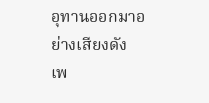อุทานออกมาอย่างเสียงดัง เพ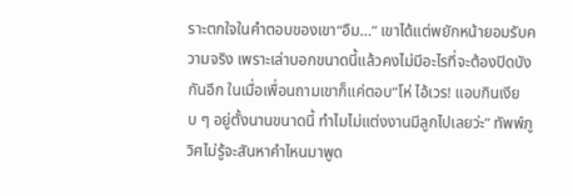ราะตกใจในคำตอบของเขา“อืม...” เขาได้แต่พยักหน้ายอมรับความจริง เพราะเล่าบอกขนาดนี้แล้วคงไม่มีอะไรที่จะต้องปิดบังกันอีก ในเมื่อเพื่อนถามเขาก็แค่ตอบ“โห่ ไอ้เวร! แอบกินเงียบ ๆ อยู่ตั้งนานขนาดนี้ ทำไมไม่แต่งงานมีลูกไปเลยว่ะ” ทัพพ์ภูวิศไม่รู้จะสันหาคำไหนมาพูด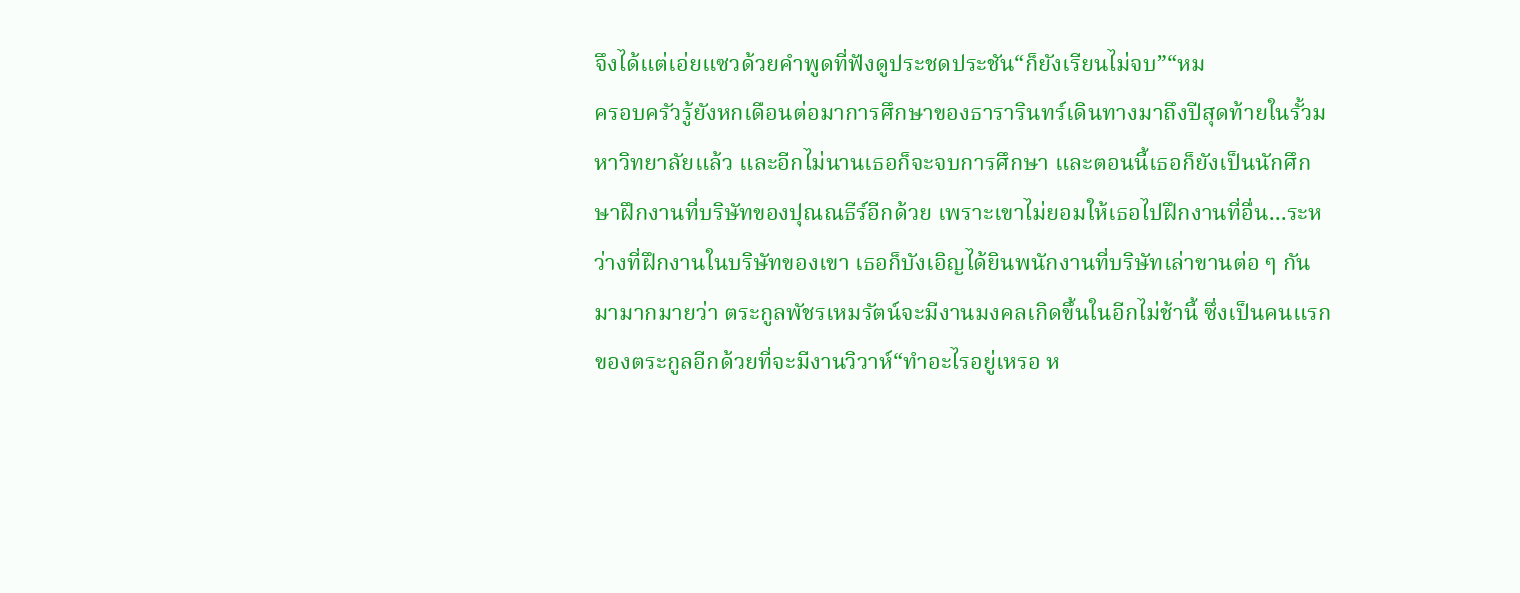จึงได้แต่เอ่ยแซวด้วยคำพูดที่ฟังดูประชดประชัน“ก็ยังเรียนไม่จบ”“หม
ครอบครัวรู้ยังหกเดือนต่อมาการศึกษาของธารารินทร์เดินทางมาถึงปีสุดท้ายในรั้วมหาวิทยาลัยแล้ว และอีกไม่นานเธอก็จะจบการศึกษา และตอนนี้เธอก็ยังเป็นนักศึกษาฝึกงานที่บริษัทของปุณณธีร์อีกด้วย เพราะเขาไม่ยอมให้เธอไปฝึกงานที่อื่น...ระหว่างที่ฝึกงานในบริษัทของเขา เธอก็บังเอิญได้ยินพนักงานที่บริษัทเล่าขานต่อ ๆ กันมามากมายว่า ตระกูลพัชรเหมรัตน์จะมีงานมงคลเกิดขึ้นในอีกไม่ช้านี้ ซึ่งเป็นคนแรกของตระกูลอีกด้วยที่จะมีงานวิวาห์“ทำอะไรอยู่เหรอ ห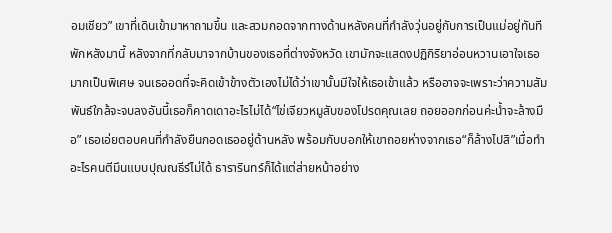อมเชียว” เขาที่เดินเข้ามาหาถามขึ้น และสวมกอดจากทางด้านหลังคนที่กำลังวุ่นอยู่กับการเป็นแม่อยู่ทันทีพักหลังมานี้ หลังจากที่กลับมาจากบ้านของเธอที่ต่างจังหวัด เขามักจะแสดงปฏิกิริยาอ่อนหวานเอาใจเธอมากเป็นพิเศษ จนเธออดที่จะคิดเข้าข้างตัวเองไม่ได้ว่าเขานั้นมีใจให้เธอเข้าแล้ว หรืออาจจะเพราะว่าความสัมพันธ์ใกล้จะจบลงอันนี้เธอก็คาดเดาอะไรไม่ได้“ไข่เจียวหมูสับของโปรดคุณเลย ถอยออกก่อนค่ะน้ำจะล้างมือ” เธอเอ่ยตอบคนที่กำลังยืนกอดเธออยู่ด้านหลัง พร้อมกับบอกให้เขาถอยห่างจากเธอ“ก็ล้างไปสิ”เมื่อทำอะไรคนตีมึนแบบปุณณธีร์ไม่ได้ ธารารินทร์ก็ได้แต่ส่ายหน้าอย่าง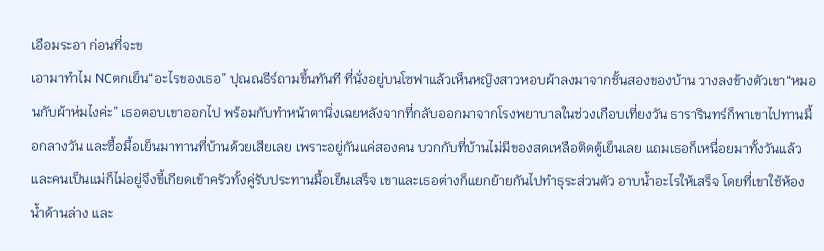เอือมระอา ก่อนที่จะข
เอามาทำไม NCตกเย็น“อะไรของเธอ” ปุณณธีร์ถามขึ้นทันที ที่นั่งอยู่บนโซฟาแล้วเห็นหญิงสาวหอบผ้าลงมาจากชั้นสองของบ้าน วางลงข้างตัวเขา“หมอนกับผ้าห่มไงค่ะ” เธอตอบเขาออกไป พร้อมกับทำหน้าตานิ่งเฉยหลังจากที่กลับออกมาจากโรงพยาบาลในช่วงเกือบเที่ยงวัน ธารารินทร์ก็พาเขาไปทานมื้อกลางวัน และซื้อมื้อเย็นมาทานที่บ้านด้วยเสียเลย เพราะอยู่กันแค่สองคน บวกกับที่บ้านไม่มีของสดเหลือติดตู้เย็นเลย แถมเธอก็เหนื่อยมาทั้งวันแล้ว และคนเป็นแม่ก็ไม่อยู่จึงขี้เกียดเข้าครัวทั้งคู่รับประทานมื้อเย็นเสร็จ เขาและเธอต่างก็แยกย้ายกันไปทำธุระส่วนตัว อาบน้ำอะไรให้เสร็จ โดยที่เขาใช้ห้องน้ำด้านล่าง และ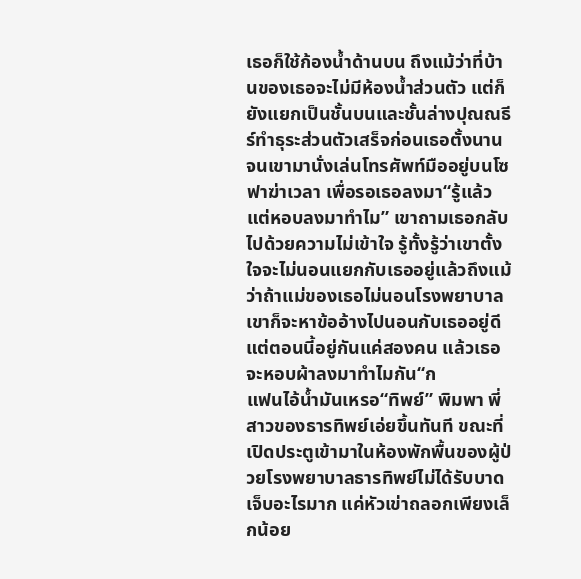เธอก็ใช้ก้องน้ำด้านบน ถึงแม้ว่าที่บ้านของเธอจะไม่มีห้องน้ำส่วนตัว แต่ก็ยังแยกเป็นชั้นบนและชั้นล่างปุณณธีร์ทำธุระส่วนตัวเสร็จก่อนเธอตั้งนาน จนเขามานั่งเล่นโทรศัพท์มืออยู่บนโซฟาฆ่าเวลา เพื่อรอเธอลงมา“รู้แล้ว แต่หอบลงมาทำไม” เขาถามเธอกลับไปด้วยความไม่เข้าใจ รู้ทั้งรู้ว่าเขาตั้งใจจะไม่นอนแยกกับเธออยู่แล้วถึงแม้ว่าถ้าแม่ของเธอไม่นอนโรงพยาบาล เขาก็จะหาข้ออ้างไปนอนกับเธออยู่ดี แต่ตอนนี้อยู่กันแค่สองคน แล้วเธอจะหอบผ้าลงมาทำไมกัน“ก
แฟนไอ้น้ำมันเหรอ“ทิพย์” พิมพา พี่สาวของธารทิพย์เอ่ยขึ้นทันที ขณะที่เปิดประตูเข้ามาในห้องพักพื้นของผู้ป่วยโรงพยาบาลธารทิพย์ไม่ได้รับบาดเจ็บอะไรมาก แค่หัวเข่าถลอกเพียงเล็กน้อย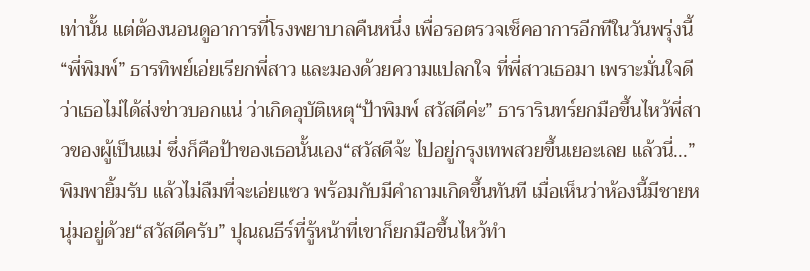เท่านั้น แต่ต้องนอนดูอาการที่โรงพยาบาลคืนหนึ่ง เพื่อรอตรวจเช็คอาการอีกทีในวันพรุ่งนี้“พี่พิมพ์” ธารทิพย์เอ่ยเรียกพี่สาว และมองด้วยความแปลกใจ ที่พี่สาวเธอมา เพราะมั่นใจดีว่าเธอไม่ได้ส่งข่าวบอกแน่ ว่าเกิดอุบัติเหตุ“ป้าพิมพ์ สวัสดีค่ะ” ธารารินทร์ยกมือขึ้นไหว้พี่สาวของผู้เป็นแม่ ซึ่งก็คือป้าของเธอนั้นเอง“สวัสดีจ้ะ ไปอยู่กรุงเทพสวยขึ้นเยอะเลย แล้วนี่...” พิมพายิ้มรับ แล้วไม่ลืมที่จะเอ่ยแซว พร้อมกับมีคำถามเกิดขึ้นทันที เมื่อเห็นว่าห้องนี้มีชายหนุ่มอยู่ด้วย“สวัสดีครับ” ปุณณธีร์ที่รู้หน้าที่เขาก็ยกมือขึ้นไหว้ทำ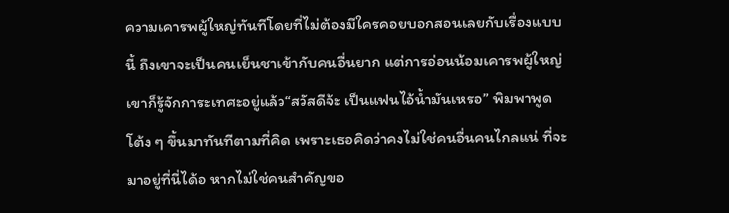ความเคารพผู้ใหญ่ทันทีโดยที่ไม่ต้องมีใครคอยบอกสอนเลยกับเรื่องแบบนี้ ถึงเขาจะเป็นคนเย็นชาเข้ากับคนอื่นยาก แต่การอ่อนน้อมเคารพผู้ใหญ่เขาก็รู้จักการะเทศะอยู่แล้ว“สวัสดีจ้ะ เป็นแฟนไอ้น้ำมันเหรอ” พิมพาพูดโต้ง ๆ ขึ้นมาทันทีตามที่คิด เพราะเธอคิดว่าคงไม่ใช่คนอื่นคนไกลแน่ ที่จะมาอยู่ที่นี่ได้อ หากไม่ใช่คนสำคัญขอ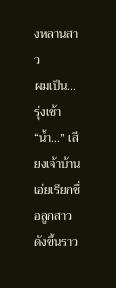งหลานสาว
ผมเป็น...รุ่งเช้า“น้ำ...” เสียงเจ้าบ้านเอ่ยเรียกชื่อลูกสาวดังขึ้นราว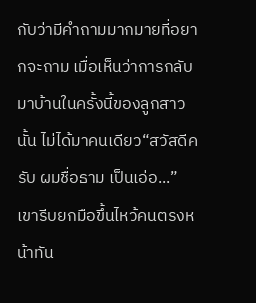กับว่ามีคำถามมากมายที่อยากจะถาม เมื่อเห็นว่าการกลับมาบ้านในครั้งนี้ของลูกสาวนั้น ไม่ได้มาคนเดียว“สวัสดีครับ ผมชื่อธาม เป็นเอ่อ...” เขารีบยกมือขึ้นไหว้คนตรงหน้าทัน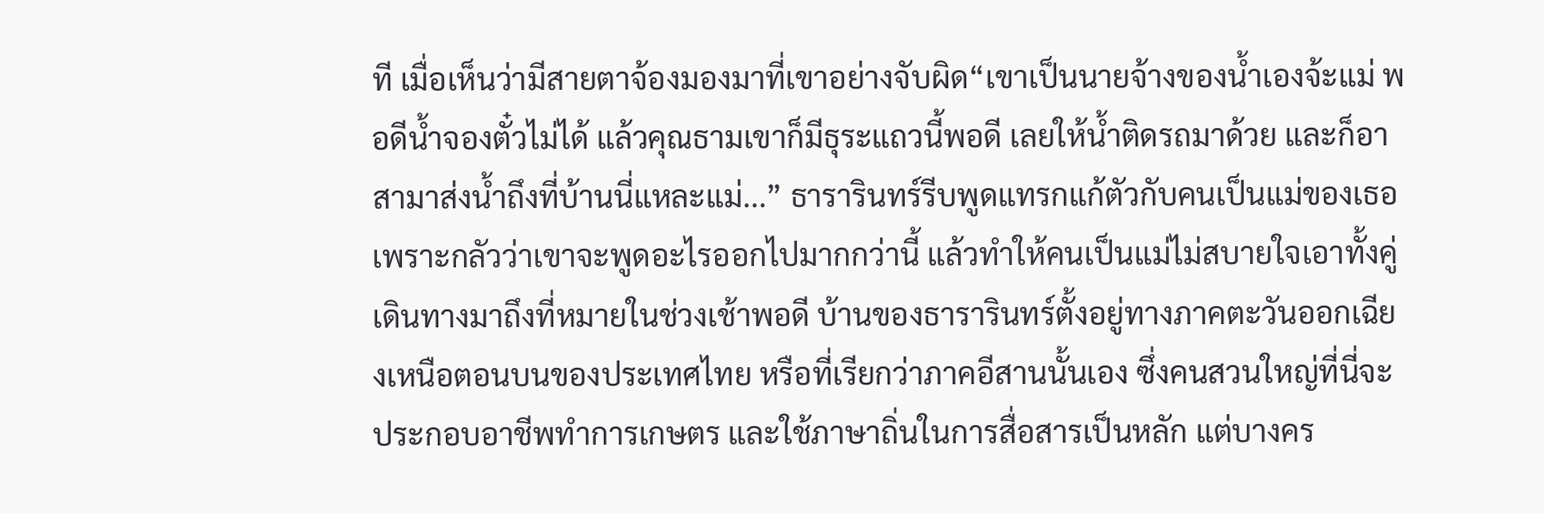ที เมื่อเห็นว่ามีสายตาจ้องมองมาที่เขาอย่างจับผิด“เขาเป็นนายจ้างของน้ำเองจ้ะแม่ พอดีน้ำจองตั๋วไม่ได้ แล้วคุณธามเขาก็มีธุระแถวนี้พอดี เลยให้น้ำติดรถมาด้วย และก็อาสามาส่งน้ำถึงที่บ้านนี่แหละแม่...” ธารารินทร์รีบพูดแทรกแก้ตัวกับคนเป็นแม่ของเธอ เพราะกลัวว่าเขาจะพูดอะไรออกไปมากกว่านี้ แล้วทำให้คนเป็นแม่ไม่สบายใจเอาทั้งคู่เดินทางมาถึงที่หมายในช่วงเช้าพอดี บ้านของธารารินทร์ตั้งอยู่ทางภาคตะวันออกเฉียงเหนือตอนบนของประเทศไทย หรือที่เรียกว่าภาคอีสานนั้นเอง ซึ่งคนสวนใหญ่ที่นี่จะประกอบอาชีพทำการเกษตร และใช้ภาษาถิ่นในการสื่อสารเป็นหลัก แต่บางคร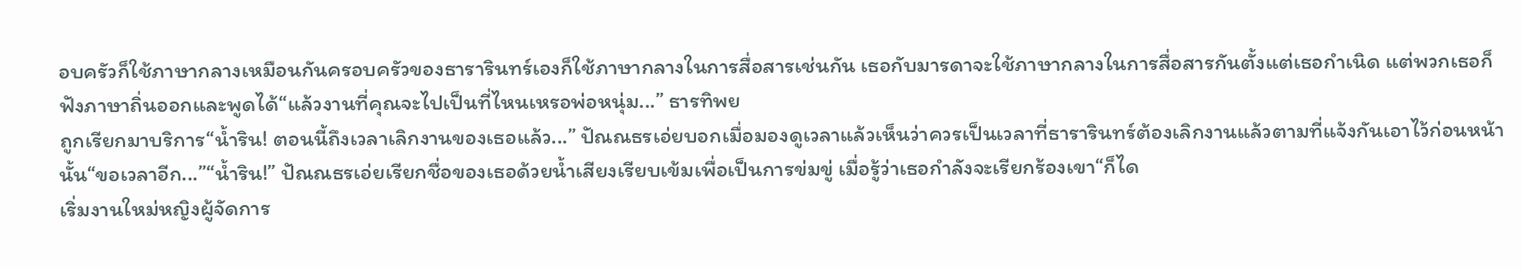อบครัวก็ใช้ภาษากลางเหมือนกันครอบครัวของธารารินทร์เองก็ใช้ภาษากลางในการสื่อสารเช่นกัน เธอกับมารดาจะใช้ภาษากลางในการสื่อสารกันตั้งแต่เธอกำเนิด แต่พวกเธอก็ฟังภาษาถิ่นออกและพูดได้“แล้วงานที่คุณจะไปเป็นที่ไหนเหรอพ่อหนุ่ม...” ธารทิพย
ถูกเรียกมาบริการ“น้ำริน! ตอนนี้ถึงเวลาเลิกงานของเธอแล้ว...” ปัณณธรเอ่ยบอกเมื่อมองดูเวลาแล้วเห็นว่าควรเป็นเวลาที่ธารารินทร์ต้องเลิกงานแล้วตามที่แจ้งกันเอาไว้ก่อนหน้านั้น“ขอเวลาอีก...”“น้ำริน!” ปัณณธรเอ่ยเรียกชื่อของเธอด้วยน้ำเสียงเรียบเข้มเพื่อเป็นการข่มขู่ เมื่อรู้ว่าเธอกำลังจะเรียกร้องเขา“ก็ได
เริ่มงานใหม่หญิงผู้จัดการ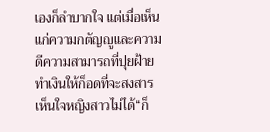เองก็ลำบากใจ แต่เมื่อเห็นแก่ความกตัญญูและความดีความสามารถที่ปุยฝ้ายทำเงินให้ก็อดที่จะสงสารเห็นใจหญิงสาวไม่ได้“ก็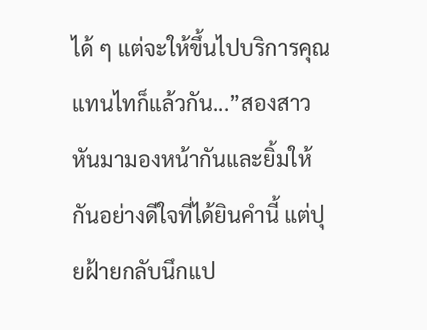ได้ ๆ แต่จะให้ขึ้นไปบริการคุณแทนไทก็แล้วกัน...”สองสาวหันมามองหน้ากันและยิ้มให้กันอย่างดีใจที่ได้ยินคำนี้ แต่ปุยฝ้ายกลับนึกแป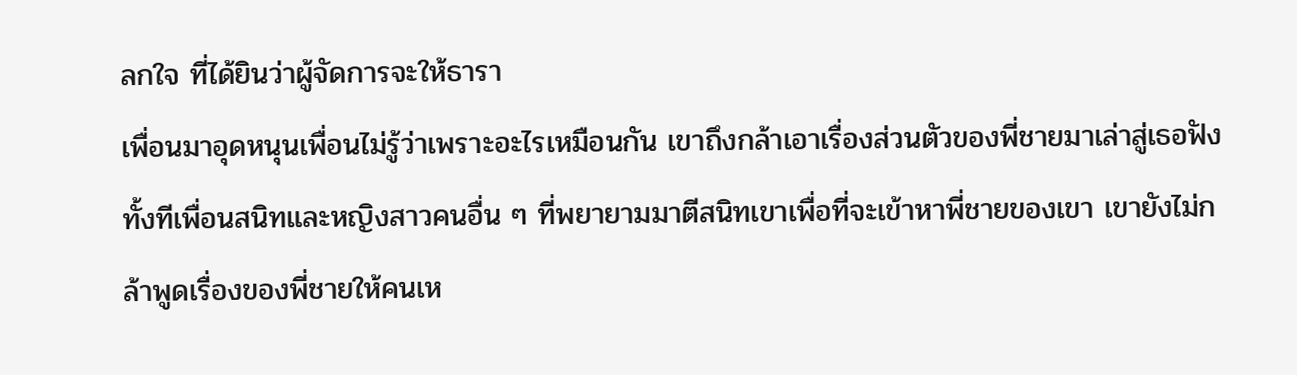ลกใจ ที่ได้ยินว่าผู้จัดการจะให้ธารา
เพื่อนมาอุดหนุนเพื่อนไม่รู้ว่าเพราะอะไรเหมือนกัน เขาถึงกล้าเอาเรื่องส่วนตัวของพี่ชายมาเล่าสู่เธอฟัง ทั้งทีเพื่อนสนิทและหญิงสาวคนอื่น ๆ ที่พยายามมาตีสนิทเขาเพื่อที่จะเข้าหาพี่ชายของเขา เขายังไม่กล้าพูดเรื่องของพี่ชายให้คนเห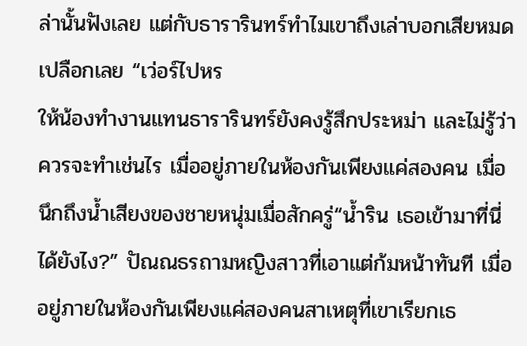ล่านั้นฟังเลย แต่กับธารารินทร์ทำไมเขาถึงเล่าบอกเสียหมดเปลือกเลย “เว่อร์ไปหร
ให้น้องทำงานแทนธารารินทร์ยังคงรู้สึกประหม่า และไม่รู้ว่าควรจะทำเช่นไร เมื่ออยู่ภายในห้องกันเพียงแค่สองคน เมื่อนึกถึงน้ำเสียงของชายหนุ่มเมื่อสักครู่“น้ำริน เธอเข้ามาที่นี่ได้ยังไง?” ปัณณธรถามหญิงสาวที่เอาแต่ก้มหน้าทันที เมื่ออยู่ภายในห้องกันเพียงแค่สองคนสาเหตุที่เขาเรียกเธ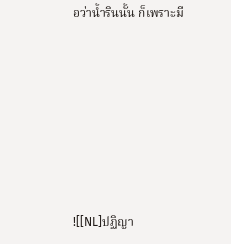อว่าน้ำรินนั้น ก็เพราะมี







![[NL]ปฏิญา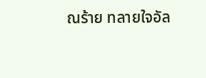ณร้าย ทลายใจอัล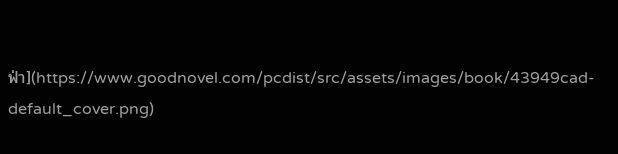ฟ่า](https://www.goodnovel.com/pcdist/src/assets/images/book/43949cad-default_cover.png)